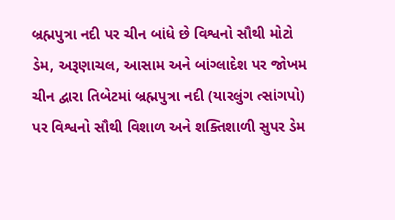બ્રહ્મપુત્રા નદી પર ચીન બાંધે છે વિશ્વનો સૌથી મોટો ડેમ, અરૂણાચલ, આસામ અને બાંગ્લાદેશ પર જોખમ ચીન દ્વારા તિબેટમાં બ્રહ્મપુત્રા નદી (યારલુંગ ત્સાંગપો) પર વિશ્વનો સૌથી વિશાળ અને શક્તિશાળી સુપર ડેમ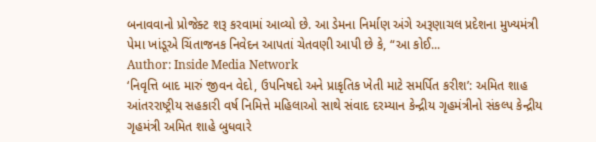બનાવવાનો પ્રોજેક્ટ શરૂ કરવામાં આવ્યો છે. આ ડેમના નિર્માણ અંગે અરૂણાચલ પ્રદેશના મુખ્યમંત્રી પેમા ખાંડૂએ ચિંતાજનક નિવેદન આપતાં ચેતવણી આપી છે કે, “આ કોઈ...
Author: Inside Media Network
‘નિવૃત્તિ બાદ મારું જીવન વેદો, ઉપનિષદો અને પ્રાકૃતિક ખેતી માટે સમર્પિત કરીશ’: અમિત શાહ
આંતરરાષ્ટ્રીય સહકારી વર્ષ નિમિત્તે મહિલાઓ સાથે સંવાદ દરમ્યાન કેન્દ્રીય ગૃહમંત્રીનો સંકલ્પ કેન્દ્રીય ગૃહમંત્રી અમિત શાહે બુધવારે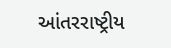આંતરરાષ્ટ્રીય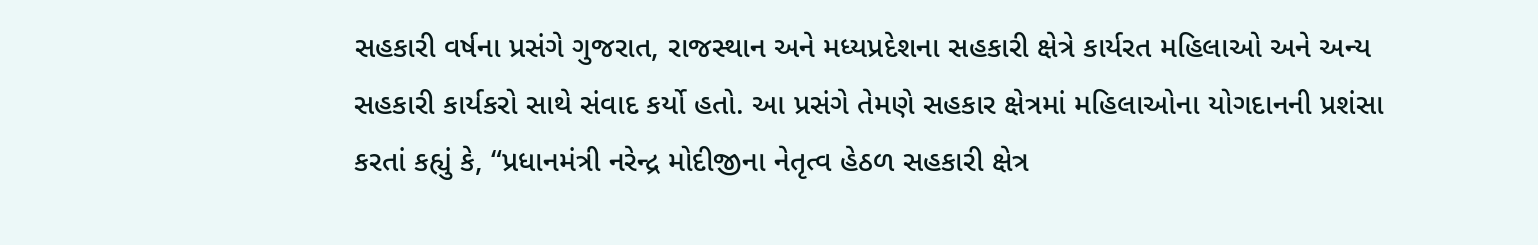સહકારી વર્ષના પ્રસંગે ગુજરાત, રાજસ્થાન અને મધ્યપ્રદેશના સહકારી ક્ષેત્રે કાર્યરત મહિલાઓ અને અન્ય સહકારી કાર્યકરો સાથે સંવાદ કર્યો હતો. આ પ્રસંગે તેમણે સહકાર ક્ષેત્રમાં મહિલાઓના યોગદાનની પ્રશંસા કરતાં કહ્યું કે, “પ્રધાનમંત્રી નરેન્દ્ર મોદીજીના નેતૃત્વ હેઠળ સહકારી ક્ષેત્ર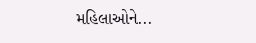મહિલાઓને...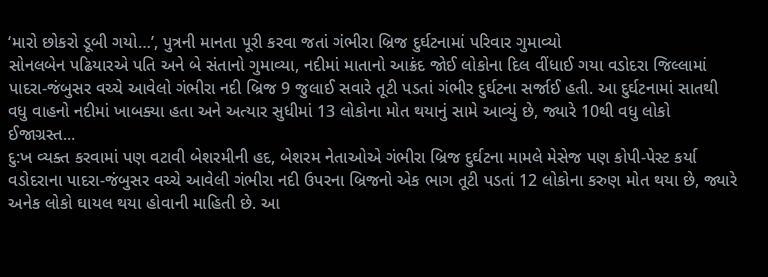‘મારો છોકરો ડૂબી ગયો…’, પુત્રની માનતા પૂરી કરવા જતાં ગંભીરા બ્રિજ દુર્ઘટનામાં પરિવાર ગુમાવ્યો
સોનલબેન પઢિયારએ પતિ અને બે સંતાનો ગુમાવ્યા, નદીમાં માતાનો આક્રંદ જોઈ લોકોના દિલ વીંધાઈ ગયા વડોદરા જિલ્લામાં પાદરા-જંબુસર વચ્ચે આવેલો ગંભીરા નદી બ્રિજ 9 જુલાઈ સવારે તૂટી પડતાં ગંભીર દુર્ઘટના સર્જાઈ હતી. આ દુર્ઘટનામાં સાતથી વધુ વાહનો નદીમાં ખાબક્યા હતા અને અત્યાર સુધીમાં 13 લોકોના મોત થયાનું સામે આવ્યું છે, જ્યારે 10થી વધુ લોકો ઈજાગ્રસ્ત...
દુ:ખ વ્યક્ત કરવામાં પણ વટાવી બેશરમીની હદ, બેશરમ નેતાઓએ ગંભીરા બ્રિજ દુર્ઘટના મામલે મેસેજ પણ કોપી-પેસ્ટ કર્યા
વડોદરાના પાદરા-જંબુસર વચ્ચે આવેલી ગંભીરા નદી ઉપરના બ્રિજનો એક ભાગ તૂટી પડતાં 12 લોકોના કરુણ મોત થયા છે, જ્યારે અનેક લોકો ઘાયલ થયા હોવાની માહિતી છે. આ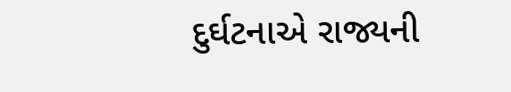દુર્ઘટનાએ રાજ્યની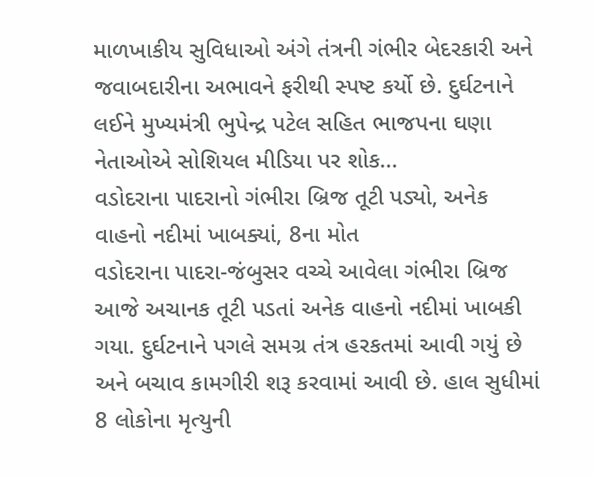માળખાકીય સુવિધાઓ અંગે તંત્રની ગંભીર બેદરકારી અને જવાબદારીના અભાવને ફરીથી સ્પષ્ટ કર્યો છે. દુર્ઘટનાને લઈને મુખ્યમંત્રી ભુપેન્દ્ર પટેલ સહિત ભાજપના ઘણા નેતાઓએ સોશિયલ મીડિયા પર શોક...
વડોદરાના પાદરાનો ગંભીરા બ્રિજ તૂટી પડ્યો, અનેક વાહનો નદીમાં ખાબક્યાં, 8ના મોત
વડોદરાના પાદરા-જંબુસર વચ્ચે આવેલા ગંભીરા બ્રિજ આજે અચાનક તૂટી પડતાં અનેક વાહનો નદીમાં ખાબકી ગયા. દુર્ઘટનાને પગલે સમગ્ર તંત્ર હરકતમાં આવી ગયું છે અને બચાવ કામગીરી શરૂ કરવામાં આવી છે. હાલ સુધીમાં 8 લોકોના મૃત્યુની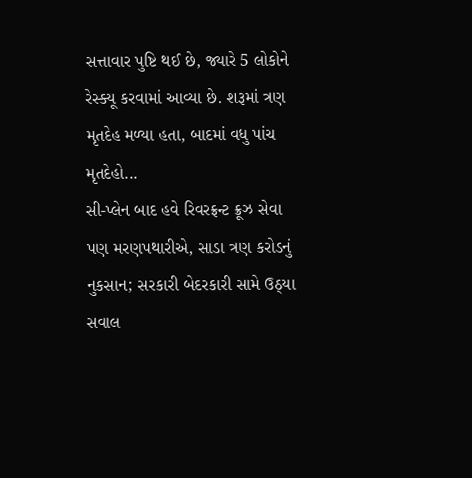સત્તાવાર પુષ્ટિ થઈ છે, જ્યારે 5 લોકોને રેસ્ક્યૂ કરવામાં આવ્યા છે. શરૂમાં ત્રણ મૃતદેહ મળ્યા હતા, બાદમાં વધુ પાંચ મૃતદેહો...
સી-પ્લેન બાદ હવે રિવરફ્રન્ટ ક્રૂઝ સેવા પણ મરણપથારીએ, સાડા ત્રણ કરોડનું નુકસાન; સરકારી બેદરકારી સામે ઉઠ્યા સવાલ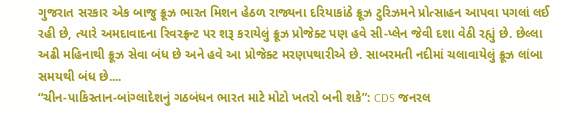ગુજરાત સરકાર એક બાજુ ક્રૂઝ ભારત મિશન હેઠળ રાજ્યના દરિયાકાંઠે ક્રૂઝ ટુરિઝમને પ્રોત્સાહન આપવા પગલાં લઈ રહી છે, ત્યારે અમદાવાદના રિવરફ્રન્ટ પર શરૂ કરાયેલું ક્રૂઝ પ્રોજેક્ટ પણ હવે સી-પ્લેન જેવી દશા વેઠી રહ્યું છે. છેલ્લા અઢી મહિનાથી ક્રૂઝ સેવા બંધ છે અને હવે આ પ્રોજેક્ટ મરણપથારીએ છે. સાબરમતી નદીમાં ચલાવાયેલું ક્રૂઝ લાંબા સમયથી બંધ છે....
“ચીન-પાકિસ્તાન-બાંગ્લાદેશનું ગઠબંધન ભારત માટે મોટો ખતરો બની શકે”: CDS જનરલ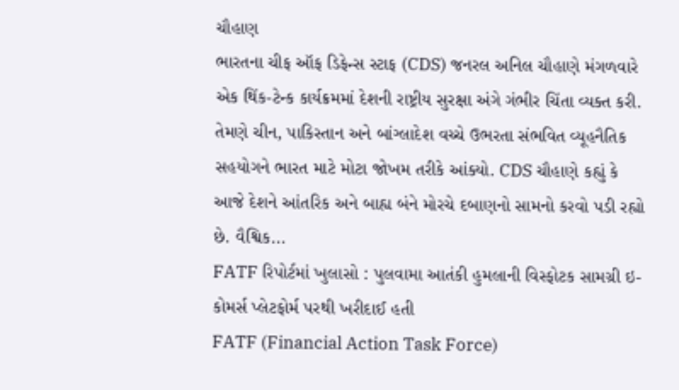ચૌહાણ
ભારતના ચીફ ઑફ ડિફેન્સ સ્ટાફ (CDS) જનરલ અનિલ ચૌહાણે મંગળવારે એક થિંક-ટેન્ક કાર્યક્રમમાં દેશની રાષ્ટ્રીય સુરક્ષા અંગે ગંભીર ચિંતા વ્યક્ત કરી. તેમણે ચીન, પાકિસ્તાન અને બાંગ્લાદેશ વચ્ચે ઉભરતા સંભવિત વ્યૂહનૈતિક સહયોગને ભારત માટે મોટા જોખમ તરીકે આંક્યો. CDS ચૌહાણે કહ્યું કે આજે દેશને આંતરિક અને બાહ્ય બંને મોરચે દબાણનો સામનો કરવો પડી રહ્યો છે. વૈશ્વિક...
FATF રિપોર્ટમાં ખુલાસો : પુલવામા આતંકી હુમલાની વિસ્ફોટક સામગ્રી ઇ-કોમર્સ પ્લેટફોર્મ પરથી ખરીદાઈ હતી
FATF (Financial Action Task Force)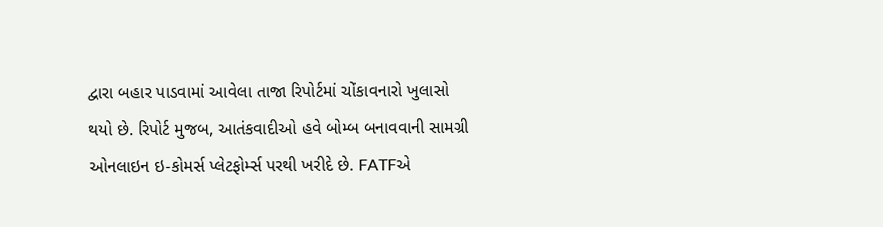દ્વારા બહાર પાડવામાં આવેલા તાજા રિપોર્ટમાં ચોંકાવનારો ખુલાસો થયો છે. રિપોર્ટ મુજબ, આતંકવાદીઓ હવે બોમ્બ બનાવવાની સામગ્રી ઓનલાઇન ઇ-કોમર્સ પ્લેટફોર્મ્સ પરથી ખરીદે છે. FATFએ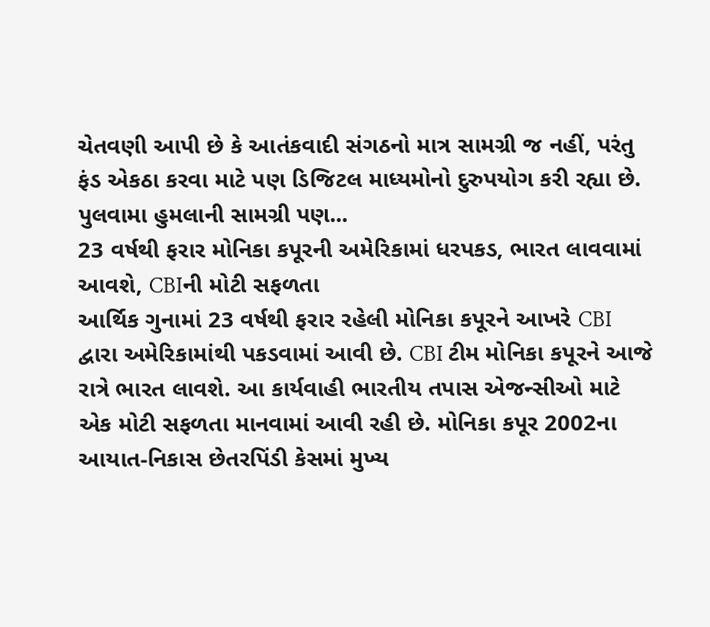ચેતવણી આપી છે કે આતંકવાદી સંગઠનો માત્ર સામગ્રી જ નહીં, પરંતુ ફંડ એકઠા કરવા માટે પણ ડિજિટલ માધ્યમોનો દુરુપયોગ કરી રહ્યા છે. પુલવામા હુમલાની સામગ્રી પણ...
23 વર્ષથી ફરાર મોનિકા કપૂરની અમેરિકામાં ધરપકડ, ભારત લાવવામાં આવશે, CBIની મોટી સફળતા
આર્થિક ગુનામાં 23 વર્ષથી ફરાર રહેલી મોનિકા કપૂરને આખરે CBI દ્વારા અમેરિકામાંથી પકડવામાં આવી છે. CBI ટીમ મોનિકા કપૂરને આજે રાત્રે ભારત લાવશે. આ કાર્યવાહી ભારતીય તપાસ એજન્સીઓ માટે એક મોટી સફળતા માનવામાં આવી રહી છે. મોનિકા કપૂર 2002ના આયાત-નિકાસ છેતરપિંડી કેસમાં મુખ્ય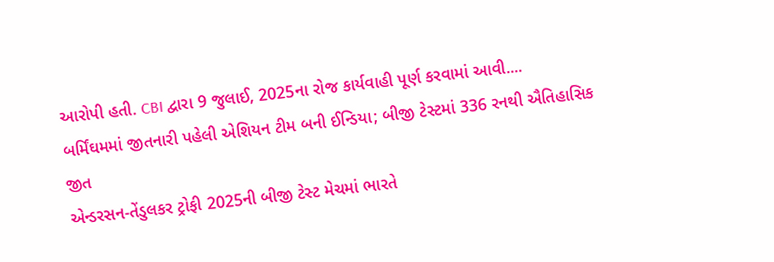આરોપી હતી. CBI દ્વારા 9 જુલાઈ, 2025ના રોજ કાર્યવાહી પૂર્ણ કરવામાં આવી....
બર્મિંઘમમાં જીતનારી પહેલી એશિયન ટીમ બની ઈન્ડિયા; બીજી ટેસ્ટમાં 336 રનથી ઐતિહાસિક જીત
એન્ડરસન-તેંડુલકર ટ્રોફી 2025ની બીજી ટેસ્ટ મેચમાં ભારતે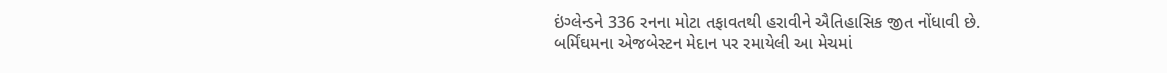ઇંગ્લેન્ડને 336 રનના મોટા તફાવતથી હરાવીને ઐતિહાસિક જીત નોંધાવી છે. બર્મિંઘમના એજબેસ્ટન મેદાન પર રમાયેલી આ મેચમાં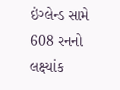ઇંગ્લેન્ડ સામે 608 રનનો લક્ષ્યાંક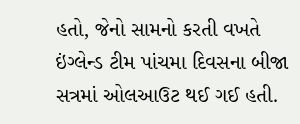હતો, જેનો સામનો કરતી વખતે ઇંગ્લેન્ડ ટીમ પાંચમા દિવસના બીજા સત્રમાં ઓલઆઉટ થઈ ગઈ હતી.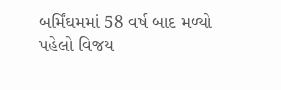બર્મિંઘમમાં 58 વર્ષ બાદ મળ્યો પહેલો વિજય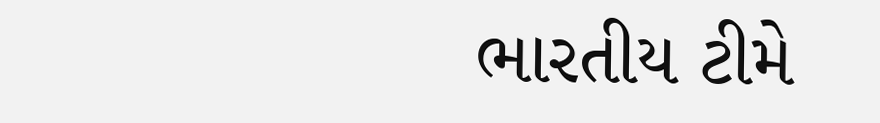ભારતીય ટીમે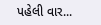પહેલી વાર...